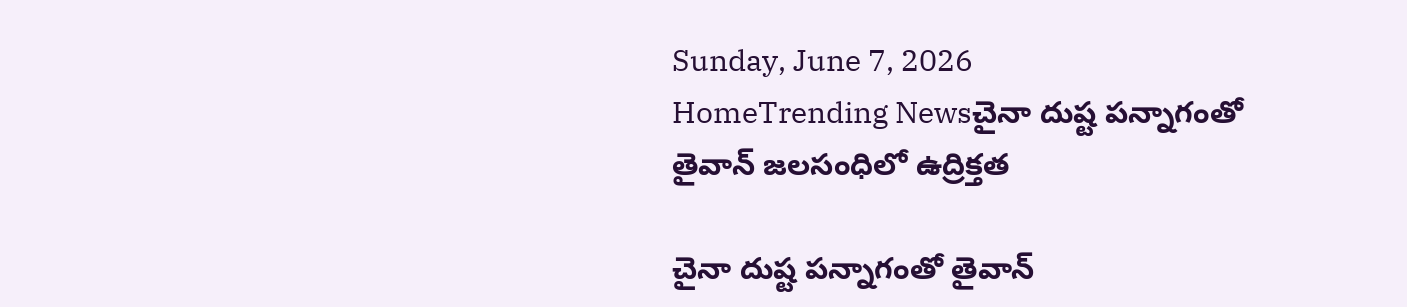Sunday, June 7, 2026
HomeTrending Newsచైనా దుష్ట పన్నాగంతో తైవాన్ జలసంధిలో ఉద్రిక్తత

చైనా దుష్ట పన్నాగంతో తైవాన్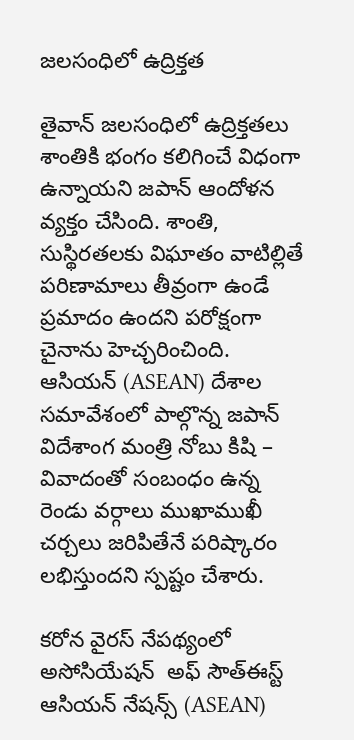జలసంధిలో ఉద్రిక్తత

తైవాన్ జలసంధిలో ఉద్రిక్తతలు శాంతికి భంగం కలిగించే విధంగా ఉన్నాయని జపాన్ ఆందోళన వ్యక్తం చేసింది. శాంతి, సుస్థిరతలకు విఘాతం వాటిల్లితే పరిణామాలు తీవ్రంగా ఉండే ప్రమాదం ఉందని పరోక్షంగా చైనాను హెచ్చరించింది.  ఆసియన్ (ASEAN) దేశాల సమావేశంలో పాల్గొన్న జపాన్ విదేశాంగ మంత్రి నోబు కిషి – వివాదంతో సంబంధం ఉన్న రెండు వర్గాలు ముఖాముఖీ చర్చలు జరిపితేనే పరిష్కారం లభిస్తుందని స్పష్టం చేశారు.

కరోన వైరస్ నేపథ్యంలో అసోసియేషన్  అఫ్ సౌత్ఈస్ట్ ఆసియన్ నేషన్స్ (ASEAN)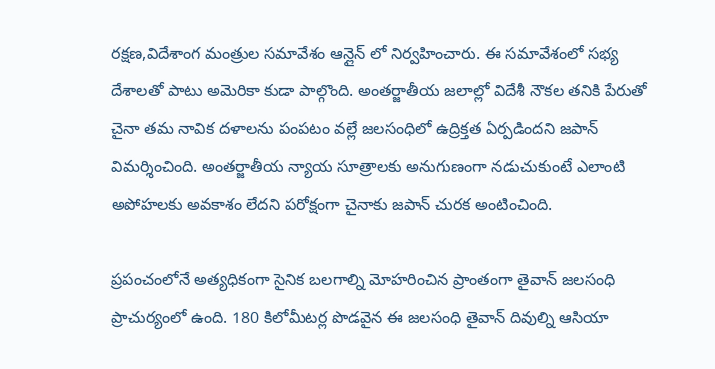రక్షణ,విదేశాంగ మంత్రుల సమావేశం ఆన్లైన్ లో నిర్వహించారు. ఈ సమావేశంలో సభ్య దేశాలతో పాటు అమెరికా కుడా పాల్గొంది. అంతర్జాతీయ జలాల్లో విదేశీ నౌకల తనికి పేరుతో చైనా తమ నావిక దళాలను పంపటం వల్లే జలసంధిలో ఉద్రిక్తత ఏర్పడిందని జపాన్ విమర్శించింది. అంతర్జాతీయ న్యాయ సూత్రాలకు అనుగుణంగా నడుచుకుంటే ఎలాంటి అపోహలకు అవకాశం లేదని పరోక్షంగా చైనాకు జపాన్ చురక అంటించింది.

ప్రపంచంలోనే అత్యధికంగా సైనిక బలగాల్ని మోహరించిన ప్రాంతంగా తైవాన్ జలసంధి ప్రాచుర్యంలో ఉంది. 180 కిలోమీటర్ల పొడవైన ఈ జలసంధి తైవాన్ దివుల్ని ఆసియా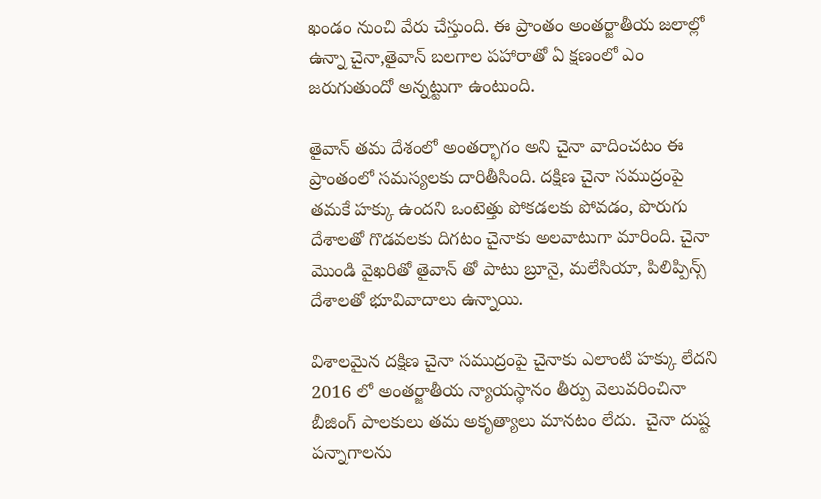ఖండం నుంచి వేరు చేస్తుంది. ఈ ప్రాంతం అంతర్జాతీయ జలాల్లో ఉన్నా చైనా,తైవాన్ బలగాల పహారాతో ఏ క్షణంలో ఎం జరుగుతుందో అన్నట్టుగా ఉంటుంది.

తైవాన్ తమ దేశంలో అంతర్భాగం అని చైనా వాదించటం ఈ ప్రాంతంలో సమస్యలకు దారితీసింది. దక్షిణ చైనా సముద్రంపై తమకే హక్కు ఉందని ఒంటెత్తు పోకడలకు పోవడం, పొరుగు దేశాలతో గొడవలకు దిగటం చైనాకు అలవాటుగా మారింది. చైనా మొండి వైఖరితో తైవాన్ తో పాటు బ్రూనై, మలేసియా, పిలిప్పిన్స్ దేశాలతో భూవివాదాలు ఉన్నాయి.

విశాలమైన దక్షిణ చైనా సముద్రంపై చైనాకు ఎలాంటి హక్కు లేదని 2016 లో అంతర్జాతీయ న్యాయస్థానం తీర్పు వెలువరించినా  బీజింగ్ పాలకులు తమ అకృత్యాలు మానటం లేదు.  చైనా దుష్ట పన్నాగాలను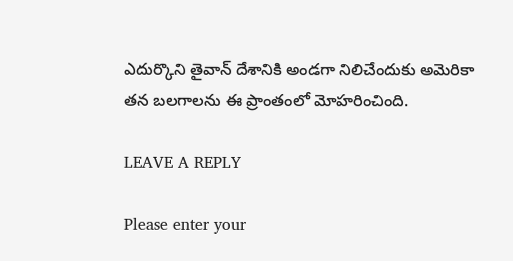ఎదుర్కొని తైవాన్ దేశానికి అండగా నిలిచేందుకు అమెరికా  తన బలగాలను ఈ ప్రాంతంలో మోహరించింది.

LEAVE A REPLY

Please enter your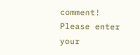comment!
Please enter your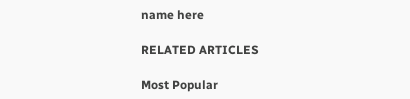name here

RELATED ARTICLES

Most Popular